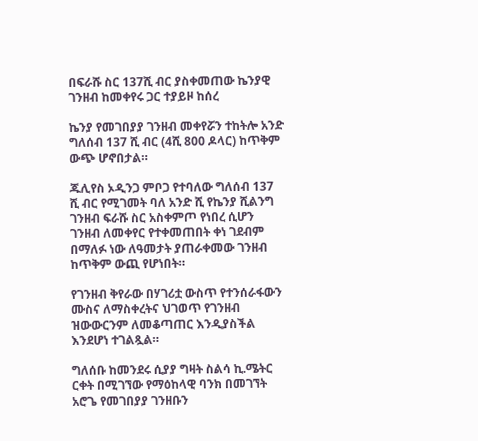በፍራሹ ስር 137ሺ ብር ያስቀመጠው ኬንያዊ ገንዘብ ከመቀየሩ ጋር ተያይዞ ከሰረ

ኬንያ የመገበያያ ገንዘብ መቀየሯን ተከትሎ አንድ ግለሰብ 137 ሺ ብር (4ሺ 800 ዶላር) ከጥቅም ውጭ ሆኖበታል።

ጁሊየስ ኦዲንጋ ምቦጋ የተባለው ግለሰብ 137 ሺ ብር የሚገመት ባለ አንድ ሺ የኬንያ ሺልንግ ገንዘብ ፍራሹ ስር አስቀምጦ የነበረ ሲሆን ገንዘብ ለመቀየር የተቀመጠበት ቀነ ገደብም በማለፉ ነው ለዓመታት ያጠራቀመው ገንዘብ ከጥቅም ውጪ የሆነበት።

የገንዘብ ቅየራው በሃገሪቷ ውስጥ የተንሰራፋውን ሙስና ለማስቀረትና ህገወጥ የገንዘብ ዝውውርንም ለመቆጣጠር እንዲያስችል እንደሆነ ተገልጿል።

ግለሰቡ ከመንደሩ ሲያያ ግዛት ስልሳ ኪ.ሜትር ርቀት በሚገኘው የማዕከላዊ ባንክ በመገኘት አሮጌ የመገበያያ ገንዘቡን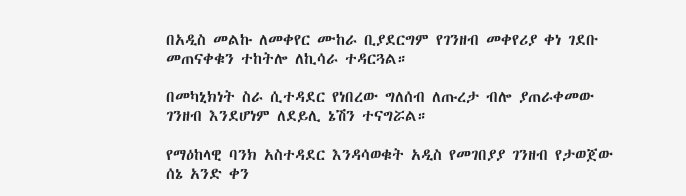በአዲስ መልኩ ለመቀየር ሙከራ ቢያደርግም የገንዘብ መቀየሪያ ቀነ ገደቡ መጠናቀቁን ተከትሎ ለኪሳራ ተዳርጓል።

በመካኒክነት ስራ ሲተዳደር የነበረው ግለሰብ ለጡረታ ብሎ ያጠራቀመው ገንዘብ እንደሆነም ለደይሊ ኔሽን ተናግሯል።

የማዕከላዊ ባንክ አስተዳደር እንዳሳወቁት አዲስ የመገበያያ ገንዘብ የታወጀው ሰኔ አንድ ቀን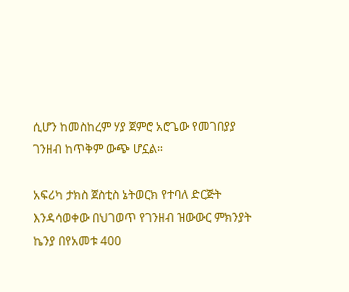ሲሆን ከመስከረም ሃያ ጀምሮ አሮጌው የመገበያያ ገንዘብ ከጥቅም ውጭ ሆኗል።

አፍሪካ ታክስ ጀስቲስ ኔትወርክ የተባለ ድርጅት እንዳሳወቀው በህገወጥ የገንዘብ ዝውውር ምክንያት ኬንያ በየአመቱ 400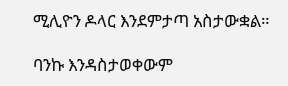ሚሊዮን ዶላር እንደምታጣ አስታውቋል።

ባንኩ እንዳስታወቀውም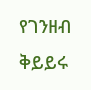የገንዘብ ቅይይሩ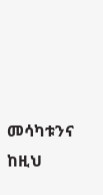መሳካቱንና ከዚህ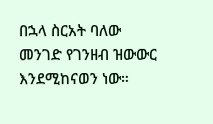በኋላ ስርአት ባለው መንገድ የገንዘብ ዝውውር እንደሚከናወን ነው።